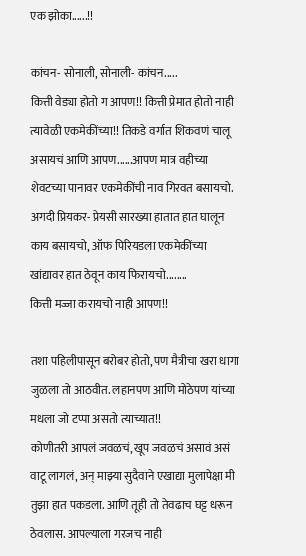एक झोका......!!

कांचन- सोनाली, सोनाली- कांचन.....
कित्ती वेड्या होतो ग आपण!! कित्ती प्रेमात होतो नाही त्यावेळी एकमेकींच्या!! तिकडे वर्गात शिकवणं चालू असायचं आणि आपण......आपण मात्र वहीच्या शेवटच्या पानावर एकमेकींची नाव गिरवत बसायचो. अगदी प्रियकर- प्रेयसी सारख्या हातात हात घालून काय बसायचो, ऑफ पिरियडला एकमेकींच्या खांद्यावर हात ठेवून काय फिरायचो........
कित्ती मज्जा करायचो नाही आपण!!

तशा पहिलीपासून बरोबर होतो, पण मैत्रीचा खरा धागा जुळला तो आठवीत. लहानपण आणि मोठेपण यांच्या मधला जो टप्पा असतो त्याच्यात!!
कोणीतरी आपलं जवळचं, खूप जवळचं असावं असं वाटू लागलं, अन् माझ्या सुदैवाने एखाद्या मुलापेक्षा मी तुझा हात पकडला. आणि तूही तो तेवढाच घट्ट धरून ठेवलास. आपल्याला गरजच नाही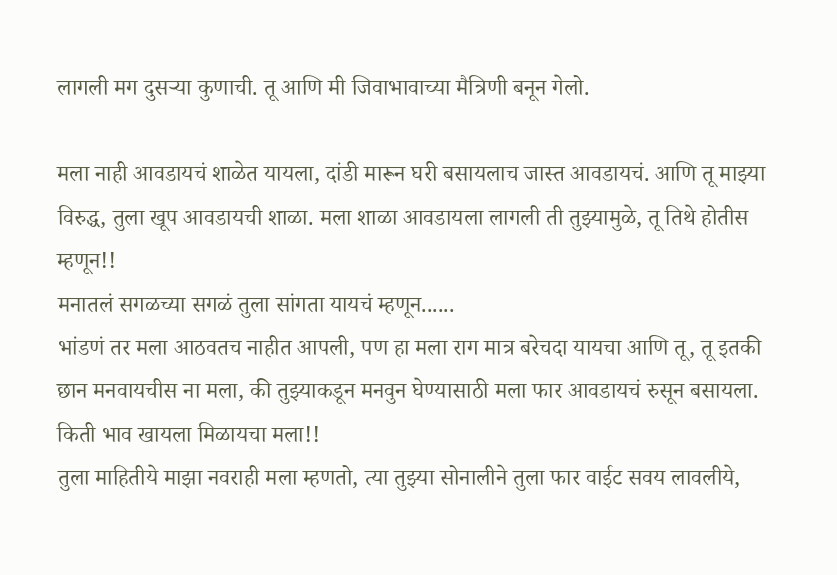लागली मग दुसऱ्या कुणाची. तू आणि मी जिवाभावाच्या मैत्रिणी बनून गेलो.

मला नाही आवडायचं शाळेत यायला, दांडी मारून घरी बसायलाच जास्त आवडायचं. आणि तू माझ्या विरुद्ध, तुला खूप आवडायची शाळा. मला शाळा आवडायला लागली ती तुझ्यामुळे, तू तिथे होतीस म्हणून!!
मनातलं सगळच्या सगळं तुला सांगता यायचं म्हणून......
भांडणं तर मला आठवतच नाहीत आपली, पण हा मला राग मात्र बरेचदा यायचा आणि तू, तू इतकी छान मनवायचीस ना मला, की तुझ्याकडून मनवुन घेण्यासाठी मला फार आवडायचं रुसून बसायला.
किती भाव खायला मिळायचा मला!!
तुला माहितीये माझा नवराही मला म्हणतो, त्या तुझ्या सोनालीने तुला फार वाईट सवय लावलीये,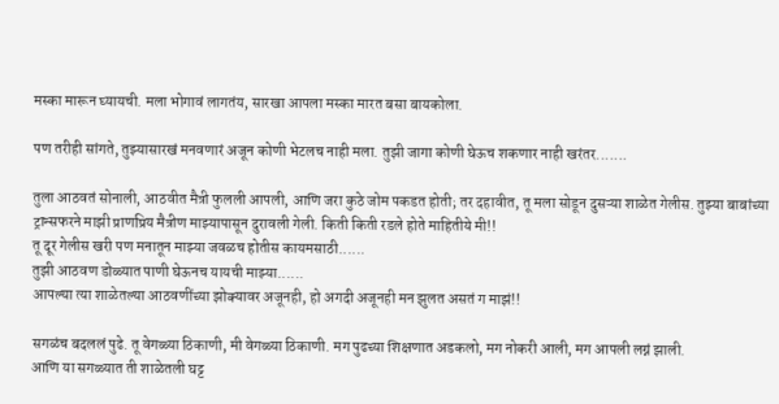मस्का मारून घ्यायची. मला भोगावं लागतंय, सारखा आपला मस्का मारत बसा बायकोला.

पण तरीही सांगते, तुझ्यासारखं मनवणारं अजून कोणी भेटलच नाही मला. तुझी जागा कोणी घेऊच शकणार नाही खरंतर.......

तुला आठवतं सोनाली, आठवीत मैत्री फुलली आपली, आणि जरा कुठे जोम पकडत होती; तर दहावीत, तू मला सोडून दुसऱ्या शाळेत गेलीस. तुझ्या बाबांच्या ट्रान्सफरने माझी प्राणप्रिय मैत्रीण माझ्यापासून दुरावली गेली. किती किती रडले होते माहितीये मी!!
तू दूर गेलीस खरी पण मनातून माझ्या जवळच होतीस कायमसाठी......
तुझी आठवण डोळ्यात पाणी घेऊनच यायची माझ्या......
आपल्या त्या शाळेतल्या आठवणींच्या झोक्यावर अजूनही, हो अगदी अजूनही मन झुलत असतं ग माझं!!

सगळंच बदललं पुढे. तू वेगळ्या ठिकाणी, मी वेगळ्या ठिकाणी. मग पुढच्या शिक्षणात अडकलो, मग नोकरी आली, मग आपली लग्नं झाली.
आणि या सगळ्यात ती शाळेतली घट्ट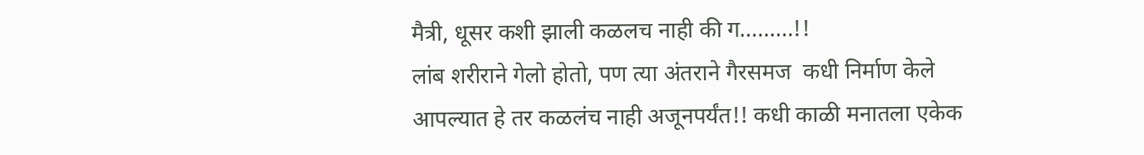मैत्री, धूसर कशी झाली कळलच नाही की ग.........!!
लांब शरीराने गेलो होतो, पण त्या अंतराने गैरसमज  कधी निर्माण केले आपल्यात हे तर कळलंच नाही अजूनपर्यंत!! कधी काळी मनातला एकेक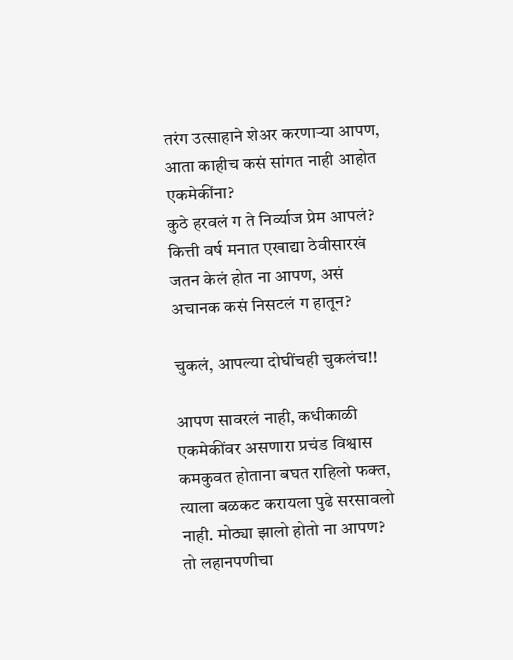तरंग उत्साहाने शेअर करणाऱ्या आपण, आता काहीच कसं सांगत नाही आहोत एकमेकींना?
कुठे हरवलं ग ते निर्व्याज प्रेम आपलं? कित्ती वर्ष मनात एखाद्या ठेवीसारखं जतन केलं होत ना आपण, असं अचानक कसं निसटलं ग हातून?

चुकलं, आपल्या दोघींचही चुकलंच!!

आपण सावरलं नाही, कधीकाळी एकमेकींवर असणारा प्रचंड विश्वास कमकुवत होताना बघत राहिलो फक्त, त्याला बळकट करायला पुढे सरसावलो नाही. मोठ्या झालो होतो ना आपण?
तो लहानपणीचा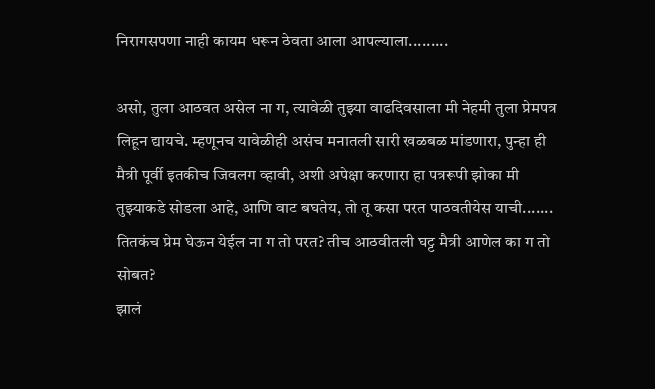निरागसपणा नाही कायम धरून ठेवता आला आपल्याला.........

असो, तुला आठवत असेल ना ग, त्यावेळी तुझ्या वाढदिवसाला मी नेहमी तुला प्रेमपत्र लिहून द्यायचे. म्हणूनच यावेळीही असंच मनातली सारी खळबळ मांडणारा, पुन्हा ही मैत्री पूर्वी इतकीच जिवलग व्हावी, अशी अपेक्षा करणारा हा पत्ररूपी झोका मी तुझ्याकडे सोडला आहे, आणि वाट बघतेय, तो तू कसा परत पाठवतीयेस याची.......
तितकंच प्रेम घेऊन येईल ना ग तो परत? तीच आठवीतली घट्ट मैत्री आणेल का ग तो सोबत?
झालं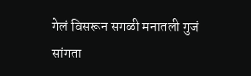गेलं विसरून सगळी मनातली गुजं सांगता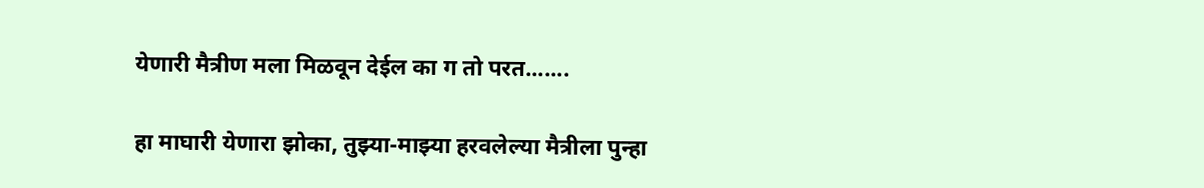येणारी मैत्रीण मला मिळवून देईल का ग तो परत.......

हा माघारी येणारा झोका, तुझ्या-माझ्या हरवलेल्या मैत्रीला पुन्हा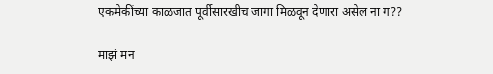एकमेकींच्या काळजात पूर्वीसारखीच जागा मिळवून देणारा असेल ना ग??

माझं मन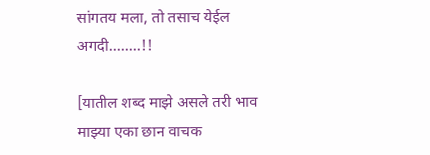सांगतय मला, तो तसाच येईल अगदी........!!

[यातील शब्द माझे असले तरी भाव माझ्या एका छान वाचक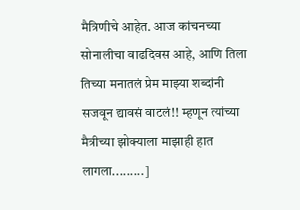मैत्रिणीचे आहेत. आज कांचनच्या सोनालीचा वाढदिवस आहे, आणि तिला तिच्या मनातलं प्रेम माझ्या शब्दांनी सजवून द्यावसं वाटलं!! म्हणून त्यांच्या मैत्रीच्या झोक्याला माझाही हात लागला.........]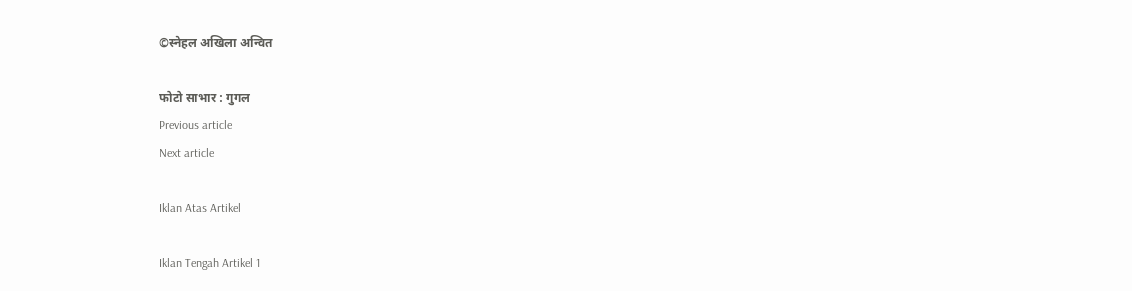©स्नेहल अखिला अन्वित

फोटो साभार : गुगल
Previous article
Next article

Iklan Atas Artikel

Iklan Tengah Artikel 1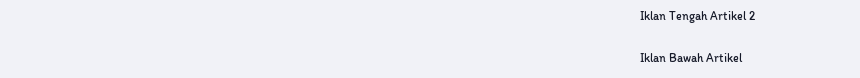Iklan Tengah Artikel 2

Iklan Bawah Artikel